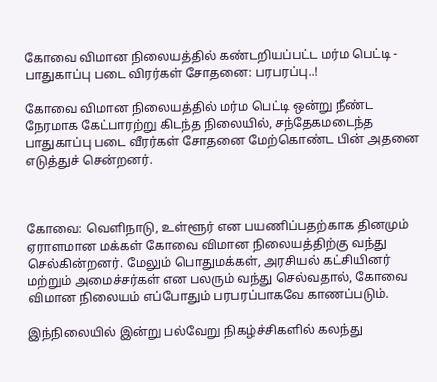கோவை விமான நிலையத்தில் கண்டறியப்பட்ட மர்ம பெட்டி - பாதுகாப்பு படை விரர்கள் சோதனை: பரபரப்பு..!

கோவை விமான நிலையத்தில் மர்ம பெட்டி ஒன்று நீண்ட நேரமாக கேட்பாரற்று கிடந்த நிலையில், சந்தேகமடைந்த பாதுகாப்பு படை வீரர்கள் சோதனை மேற்கொண்ட பின் அதனை எடுத்துச் சென்றனர்.



கோவை: வெளிநாடு, உள்ளூர் என பயணிப்பதற்காக தினமும் ஏராளமான மக்கள் கோவை விமான நிலையத்திற்கு வந்து செல்கின்றனர். மேலும் பொதுமக்கள், அரசியல் கட்சியினர் மற்றும் அமைச்சர்கள் என பலரும் வந்து செல்வதால், கோவை விமான நிலையம் எப்போதும் பரபரப்பாகவே காணப்படும்.

இந்நிலையில் இன்று பல்வேறு நிகழ்ச்சிகளில் கலந்து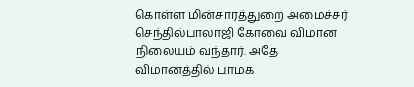கொள்ள மின்சாரத்துறை அமைச்சர் செந்தில்பாலாஜி கோவை விமான நிலையம் வந்தார். அதே விமானத்தில் பாமக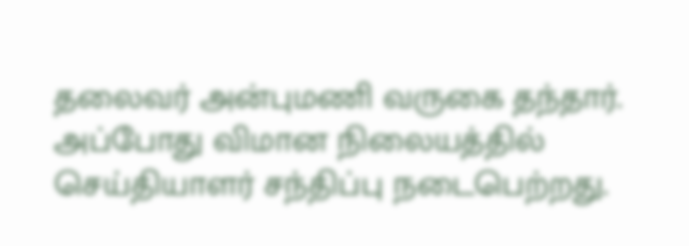தலைவர் அன்புமணி வருகை தந்தார். அப்போது விமான நிலையத்தில் செய்தியாளர் சந்திப்பு நடைபெற்றது.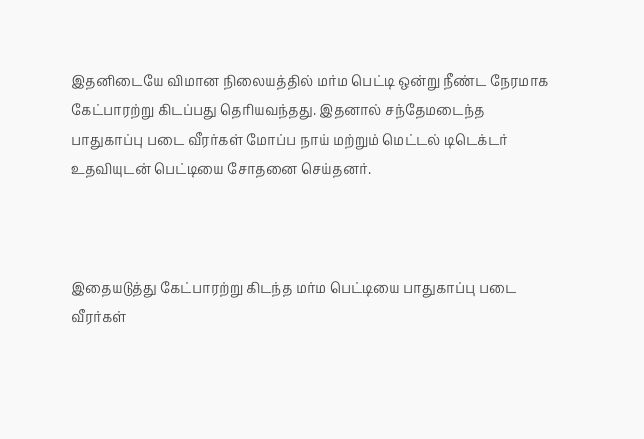இதனிடையே விமான நிலையத்தில் மர்ம பெட்டி ஒன்று நீண்ட நேரமாக கேட்பாரற்று கிடப்பது தெரியவந்தது. இதனால் சந்தேமடைந்த பாதுகாப்பு படை வீரர்கள் மோப்ப நாய் மற்றும் மெட்டல் டிடெக்டர் உதவியுடன் பெட்டியை சோதனை செய்தனர்.



இதையடுத்து கேட்பாரற்று கிடந்த மர்ம பெட்டியை பாதுகாப்பு படை வீரர்கள்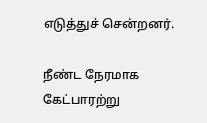எடுத்துச் சென்றனர்.

நீண்ட நேரமாக கேட்பாரற்று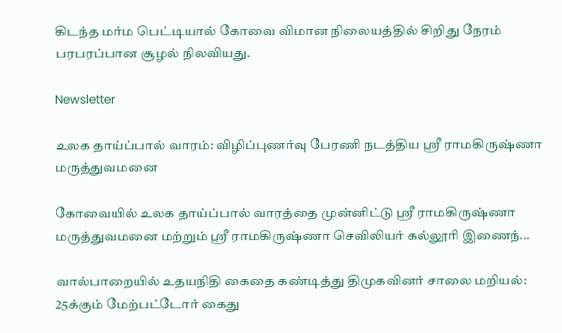கிடந்த மர்ம பெட்டியால் கோவை விமான நிலையத்தில் சிறிது நேரம் பரபரப்பான சூழல் நிலவியது.

Newsletter

உலக தாய்ப்பால் வாரம்: விழிப்புணர்வு பேரணி நடத்திய ஸ்ரீ ராமகிருஷ்ணா மருத்துவமனை

கோவையில் உலக தாய்ப்பால் வாரத்தை முன்னிட்டு ஸ்ரீ ராமகிருஷ்ணா மருத்துவமனை மற்றும் ஸ்ரீ ராமகிருஷ்ணா செவிலியர் கல்லூரி இணைந்...

வால்பாறையில் உதயநிதி கைதை கண்டித்து திமுகவினர் சாலை மறியல்: 25க்கும் மேற்பட்டோர் கைது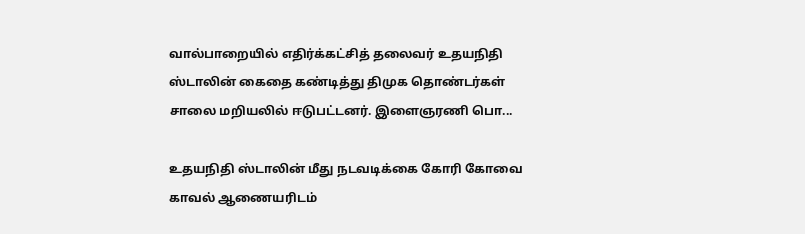வால்பாறையில் எதிர்க்கட்சித் தலைவர் உதயநிதி ஸ்டாலின் கைதை கண்டித்து திமுக தொண்டர்கள் சாலை மறியலில் ஈடுபட்டனர். இளைஞரணி பொ...

உதயநிதி ஸ்டாலின் மீது நடவடிக்கை கோரி கோவை காவல் ஆணையரிடம்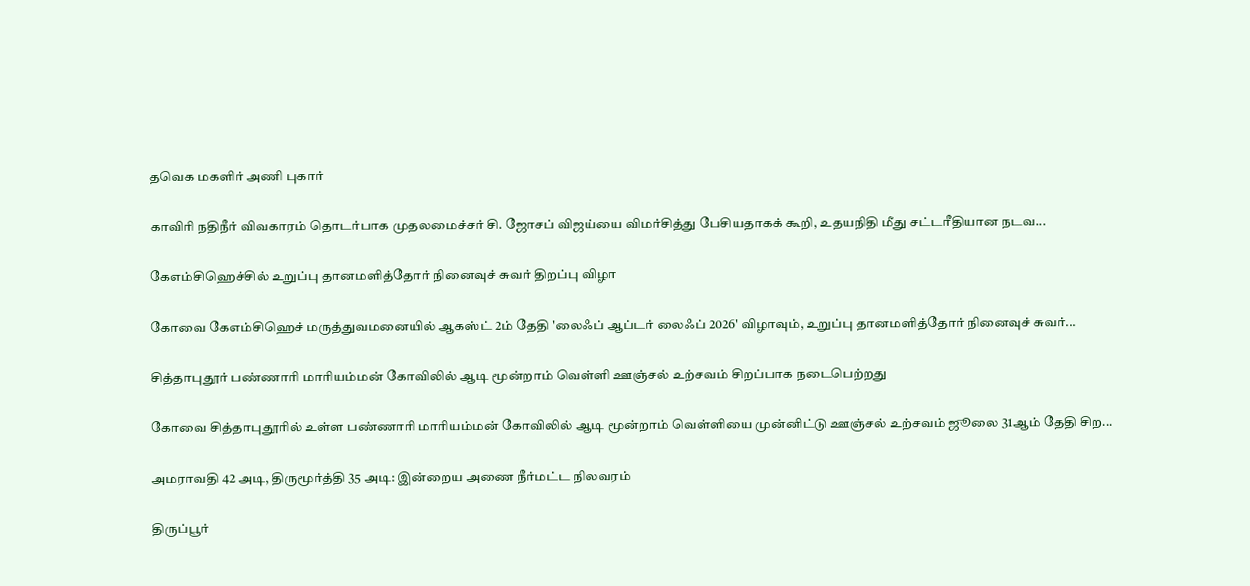தவெக மகளிர் அணி புகார்

காவிரி நதிநீர் விவகாரம் தொடர்பாக முதலமைச்சர் சி. ஜோசப் விஜய்யை விமர்சித்து பேசியதாகக் கூறி, உதயநிதி மீது சட்டரீதியான நடவ...

கேஎம்சிஹெச்சில் உறுப்பு தானமளித்தோர் நினைவுச் சுவர் திறப்பு விழா

கோவை கேஎம்சிஹெச் மருத்துவமனையில் ஆகஸ்ட் 2ம் தேதி 'லைஃப் ஆப்டர் லைஃப் 2026' விழாவும், உறுப்பு தானமளித்தோர் நினைவுச் சுவர்...

சித்தாபுதூர் பண்ணாரி மாரியம்மன் கோவிலில் ஆடி மூன்றாம் வெள்ளி ஊஞ்சல் உற்சவம் சிறப்பாக நடைபெற்றது

கோவை சித்தாபுதூரில் உள்ள பண்ணாரி மாரியம்மன் கோவிலில் ஆடி மூன்றாம் வெள்ளியை முன்னிட்டு ஊஞ்சல் உற்சவம் ஜூலை 31ஆம் தேதி சிற...

அமராவதி 42 அடி, திருமூர்த்தி 35 அடி: இன்றைய அணை நீர்மட்ட நிலவரம்

திருப்பூர்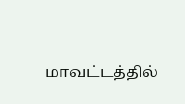மாவட்டத்தில்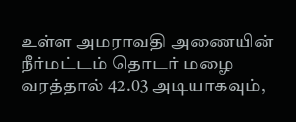உள்ள அமராவதி அணையின் நீர்மட்டம் தொடர் மழை வரத்தால் 42.03 அடியாகவும்,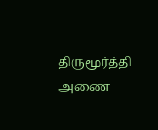திருமூர்த்தி அணை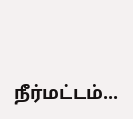நீர்மட்டம்...